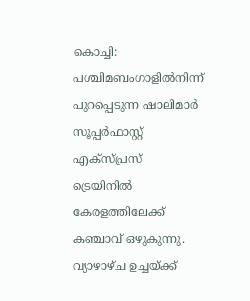കൊച്ചി: പശ്ചിമബംഗാളിൽനിന്ന് പുറപ്പെടുന്ന ഷാലിമാർ സൂപ്പർഫാസ്റ്റ് എക്സ്പ്രസ് ട്രെയിനിൽ കേരളത്തിലേക്ക് കഞ്ചാവ് ഒഴുകുന്നു. വ്യാഴാഴ്ച ഉച്ചയ്ക്ക്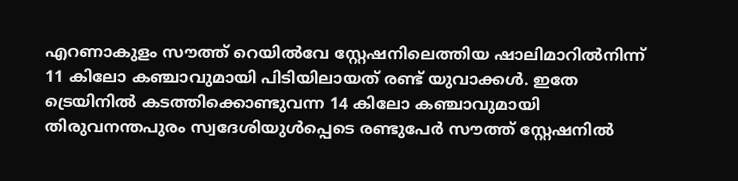എറണാകുളം സൗത്ത് റെയിൽവേ സ്റ്റേഷനിലെത്തിയ ഷാലിമാറിൽനിന്ന് 11 കിലോ കഞ്ചാവുമായി പിടിയിലായത് രണ്ട് യുവാക്കൾ. ഇതേ ട്രെയിനിൽ കടത്തിക്കൊണ്ടുവന്ന 14 കിലോ കഞ്ചാവുമായി തിരുവനന്തപുരം സ്വദേശിയുൾപ്പെടെ രണ്ടുപേർ സൗത്ത് സ്റ്റേഷനിൽ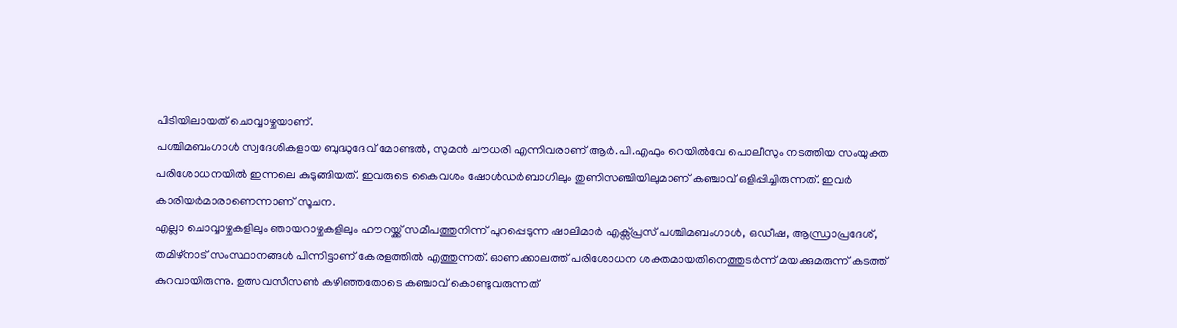പിടിയിലായത് ചൊവ്വാഴ്ചയാണ്.
പശ്ചിമബംഗാൾ സ്വദേശികളായ ബുദ്ധുദേവ് മോണ്ടൽ, സുമൻ ചൗധരി എന്നിവരാണ് ആർ.പി.എഫും റെയിൽവേ പൊലീസും നടത്തിയ സംയുക്ത പരിശോധനയിൽ ഇന്നലെ കുടുങ്ങിയത്. ഇവരുടെ കൈവശം ഷോൾഡർബാഗിലും തുണിസഞ്ചിയിലുമാണ് കഞ്ചാവ് ഒളിപ്പിച്ചിരുന്നത്. ഇവർ കാരിയർമാരാണെന്നാണ് സൂചന.
എല്ലാ ചൊവ്വാഴ്ചകളിലും ഞായറാഴ്ചകളിലും ഹൗറയ്ക്ക് സമീപത്തുനിന്ന് പുറപ്പെടുന്ന ഷാലിമാർ എക്സ്പ്രസ് പശ്ചിമബംഗാൾ, ഒഡീഷ, ആന്ധ്രാപ്രദേശ്, തമിഴ്നാട് സംസ്ഥാനങ്ങൾ പിന്നിട്ടാണ് കേരളത്തിൽ എത്തുന്നത്. ഓണക്കാലത്ത് പരിശോധന ശക്തമായതിനെത്തുടർന്ന് മയക്കുമരുന്ന് കടത്ത് കുറവായിരുന്നു. ഉത്സവസീസൺ കഴിഞ്ഞതോടെ കഞ്ചാവ് കൊണ്ടുവരുന്നത്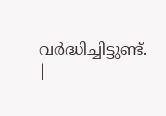വർദ്ധിച്ചിട്ടുണ്ട്.
|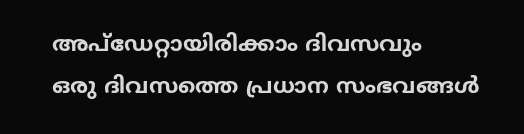അപ്ഡേറ്റായിരിക്കാം ദിവസവും
ഒരു ദിവസത്തെ പ്രധാന സംഭവങ്ങൾ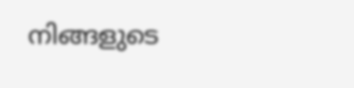നിങ്ങളുടെ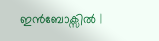ഇൻബോക്സിൽ |